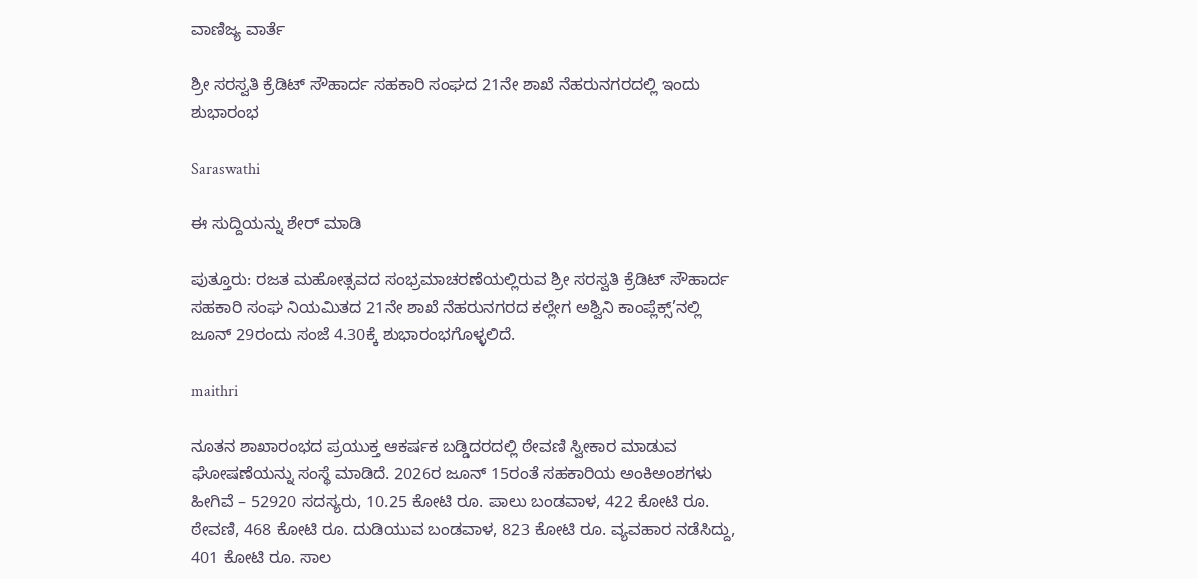ವಾಣಿಜ್ಯ ವಾರ್ತೆ

ಶ್ರೀ ಸರಸ್ವತಿ ಕ್ರೆಡಿಟ್ ಸೌಹಾರ್ದ ಸಹಕಾರಿ ಸಂಘದ 21ನೇ ಶಾಖೆ ನೆಹರುನಗರದಲ್ಲಿ ಇಂದು ಶುಭಾರಂಭ

Saraswathi

ಈ ಸುದ್ದಿಯನ್ನು ಶೇರ್ ಮಾಡಿ

ಪುತ್ತೂರು: ರಜತ ಮಹೋತ್ಸವದ ಸಂಭ್ರಮಾಚರಣೆಯಲ್ಲಿರುವ ಶ್ರೀ ಸರಸ್ವತಿ ಕ್ರೆಡಿಟ್ ಸೌಹಾರ್ದ ಸಹಕಾರಿ ಸಂಘ ನಿಯಮಿತದ 21ನೇ ಶಾಖೆ ನೆಹರುನಗರದ ಕಲ್ಲೇಗ ಅಶ್ವಿನಿ ಕಾಂಪ್ಲೆಕ್ಸ್’ನಲ್ಲಿ ಜೂನ್ 29ರಂದು ಸಂಜೆ 4.30ಕ್ಕೆ ಶುಭಾರಂಭಗೊಳ್ಳಲಿದೆ.

maithri

ನೂತನ ಶಾಖಾರಂಭದ ಪ್ರಯುಕ್ತ ಆಕರ್ಷಕ ಬಡ್ಡಿದರದಲ್ಲಿ ಠೇವಣಿ ಸ್ವೀಕಾರ ಮಾಡುವ ಘೋಷಣೆಯನ್ನು ಸಂಸ್ಥೆ ಮಾಡಿದೆ. 2026ರ ಜೂನ್ 15ರಂತೆ ಸಹಕಾರಿಯ ಅಂಕಿಅಂಶಗಳು ಹೀಗಿವೆ – 52920 ಸದಸ್ಯರು, 10.25 ಕೋಟಿ ರೂ. ಪಾಲು ಬಂಡವಾಳ, 422 ಕೋಟಿ ರೂ. ಠೇವಣಿ, 468 ಕೋಟಿ ರೂ. ದುಡಿಯುವ ಬಂಡವಾಳ, 823 ಕೋಟಿ ರೂ. ವ್ಯವಹಾರ ನಡೆಸಿದ್ದು, 401 ಕೋಟಿ ರೂ. ಸಾಲ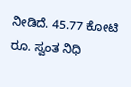ನೀಡಿದೆ. 45.77 ಕೋಟಿ ರೂ. ಸ್ವಂತ ನಿಧಿ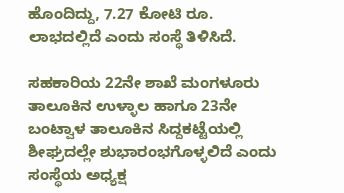ಹೊಂದಿದ್ದು, 7.27 ಕೋಟಿ ರೂ. ಲಾಭದಲ್ಲಿದೆ ಎಂದು ಸಂಸ್ಥೆ ತಿಳಿಸಿದೆ.

ಸಹಕಾರಿಯ 22ನೇ ಶಾಖೆ ಮಂಗಳೂರು ತಾಲೂಕಿನ ಉಳ್ಳಾಲ ಹಾಗೂ 23ನೇ ಬಂಟ್ವಾಳ ತಾಲೂಕಿನ ಸಿದ್ದಕಟ್ಟೆಯಲ್ಲಿ ಶೀಘ್ರದಲ್ಲೇ ಶುಭಾರಂಭಗೊಳ್ಳಲಿದೆ ಎಂದು ಸಂಸ್ಥೆಯ ಅಧ್ಯಕ್ಷ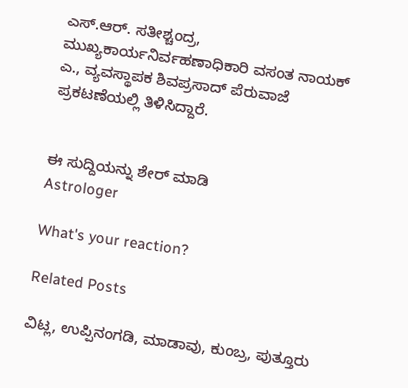ಎಸ್.ಆರ್. ಸತೀಶ್ಚಂದ್ರ, ಮುಖ್ಯಕಾರ್ಯನಿರ್ವಹಣಾಧಿಕಾರಿ ವಸಂತ ನಾಯಕ್ ಎ., ವ್ಯವಸ್ಥಾಪಕ ಶಿವಪ್ರಸಾದ್ ಪೆರುವಾಜೆ ಪ್ರಕಟಣೆಯಲ್ಲಿ ತಿಳಿಸಿದ್ದಾರೆ.


ಈ ಸುದ್ದಿಯನ್ನು ಶೇರ್ ಮಾಡಿ
Astrologer

What's your reaction?

Related Posts

ವಿಟ್ಲ, ಉಪ್ಪಿನಂಗಡಿ, ಮಾಡಾವು, ಕುಂಬ್ರ, ಪುತ್ತೂರು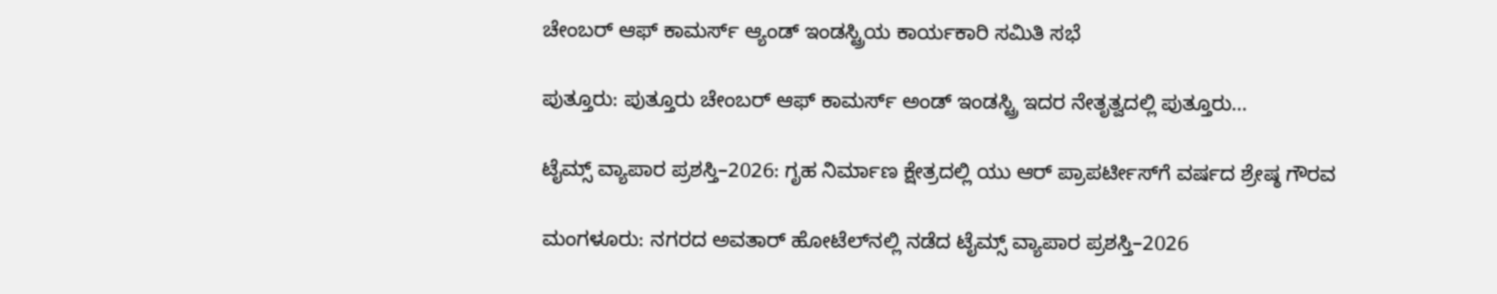ಚೇಂಬರ್ ಆಫ್ ಕಾಮರ್ಸ್ ಆ್ಯಂಡ್ ಇಂಡಸ್ಟ್ರಿಯ ಕಾರ್ಯಕಾರಿ ಸಮಿತಿ ಸಭೆ

ಪುತ್ತೂರು: ಪುತ್ತೂರು ಚೇಂಬರ್ ಆಫ್ ಕಾಮರ್ಸ್ ಅಂಡ್ ಇಂಡಸ್ಟ್ರಿ ಇದರ ನೇತೃತ್ವದಲ್ಲಿ ಪುತ್ತೂರು…

ಟೈಮ್ಸ್ ವ್ಯಾಪಾರ ಪ್ರಶಸ್ತಿ–2026: ಗೃಹ ನಿರ್ಮಾಣ ಕ್ಷೇತ್ರದಲ್ಲಿ ಯು ಆರ್ ಪ್ರಾಪರ್ಟೀಸ್‌ಗೆ ವರ್ಷದ ಶ್ರೇಷ್ಠ ಗೌರವ

ಮಂಗಳೂರು: ನಗರದ ಅವತಾರ್ ಹೋಟೆಲ್‌ನಲ್ಲಿ ನಡೆದ ಟೈಮ್ಸ್ ವ್ಯಾಪಾರ ಪ್ರಶಸ್ತಿ–2026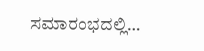ಸಮಾರಂಭದಲ್ಲಿ…